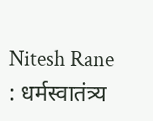Nitesh Rane : धर्मस्वातंत्र्य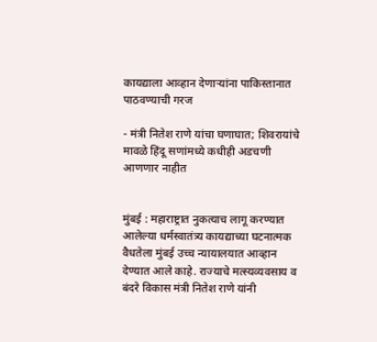कायद्याला आव्हान देणाऱ्यांना पाकिस्तानात पाठवण्याची गरज

- मंत्री नितेश राणे यांचा घणाघात; शिवरायांचे मावळे हिंदू सणांमध्ये कधीही अडचणी आणणार नाहीत


मुंबई : महाराष्ट्रात नुकत्याच लागू करण्यात आलेल्या धर्मस्वातंत्र्य कायद्याच्या घटनात्मक वैधतेला मुंबई उच्च न्यायालयात आव्हान देण्यात आले काहे. राज्याचे मत्स्यव्यवसाय व बंदरे विकास मंत्री नितेश राणे यांनी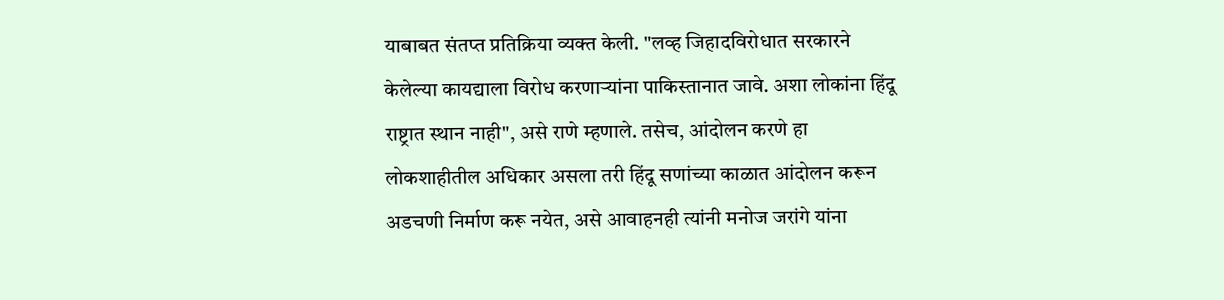याबाबत संतप्त प्रतिक्रिया व्यक्त केली. "लव्ह जिहादविरोधात सरकारने केलेल्या कायद्याला विरोध करणाऱ्यांना पाकिस्तानात जावे. अशा लोकांना हिंदू राष्ट्रात स्थान नाही", असे राणे म्हणाले. तसेच, आंदोलन करणे हा लोकशाहीतील अधिकार असला तरी हिंदू सणांच्या काळात आंदोलन करून अडचणी निर्माण करू नयेत, असे आवाहनही त्यांनी मनोज जरांगे यांना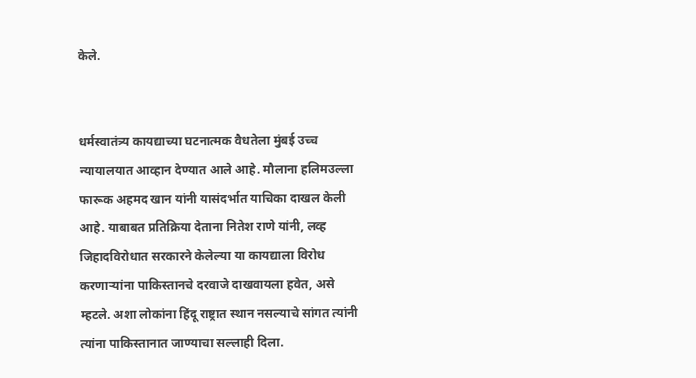केले.


धर्मस्वातंत्र्य कायद्याच्या घटनात्मक वैधतेला मुंबई उच्च न्यायालयात आव्हान देण्यात आले आहे. मौलाना हलिमउल्ला फारूक अहमद खान यांनी यासंदर्भात याचिका दाखल केली आहे. याबाबत प्रतिक्रिया देताना नितेश राणे यांनी, लव्ह जिहादविरोधात सरकारने केलेल्या या कायद्याला विरोध करणाऱ्यांना पाकिस्तानचे दरवाजे दाखवायला हवेत, असे म्हटले. अशा लोकांना हिंदू राष्ट्रात स्थान नसल्याचे सांगत त्यांनी त्यांना पाकिस्तानात जाण्याचा सल्लाही दिला.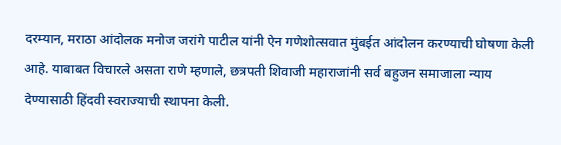दरम्यान, मराठा आंदोलक मनोज जरांगे पाटील यांनी ऐन गणेशोत्सवात मुंबईत आंदोलन करण्याची घोषणा केली आहे. याबाबत विचारले असता राणे म्हणाले, छत्रपती शिवाजी महाराजांनी सर्व बहुजन समाजाला न्याय देण्यासाठी हिंदवी स्वराज्याची स्थापना केली.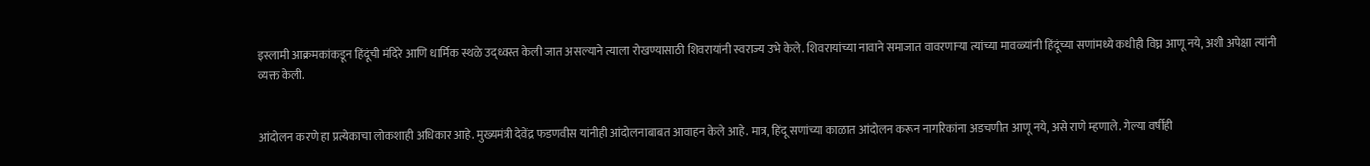इस्लामी आक्रमकांकडून हिंदूंची मंदिरे आणि धार्मिक स्थळे उद्ध्वस्त केली जात असल्याने त्याला रोखण्यासाठी शिवरायांनी स्वराज्य उभे केले. शिवरायांच्या नावाने समाजात वावरणाऱ्या त्यांच्या मावळ्यांनी हिंदूंच्या सणांमध्ये कधीही विघ्न आणू नये, अशी अपेक्षा त्यांनी व्यक्त केली.


आंदोलन करणे हा प्रत्येकाचा लोकशाही अधिकार आहे. मुख्यमंत्री देवेंद्र फडणवीस यांनीही आंदोलनाबाबत आवाहन केले आहे. मात्र, हिंदू सणांच्या काळात आंदोलन करून नागरिकांना अडचणीत आणू नये, असे राणे म्हणाले. गेल्या वर्षीही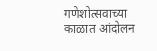गणेशोत्सवाच्या काळात आंदोलन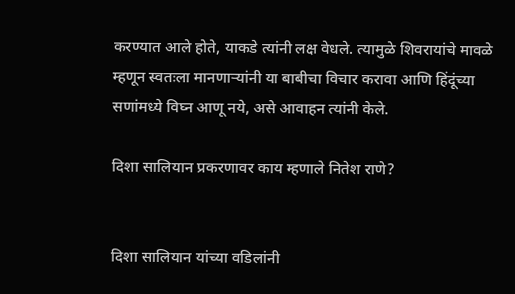करण्यात आले होते, याकडे त्यांनी लक्ष वेधले. त्यामुळे शिवरायांचे मावळे म्हणून स्वतःला मानणाऱ्यांनी या बाबीचा विचार करावा आणि हिंदूंच्या सणांमध्ये विघ्न आणू नये, असे आवाहन त्यांनी केले.

दिशा सालियान प्रकरणावर काय म्हणाले नितेश राणे?


दिशा सालियान यांच्या वडिलांनी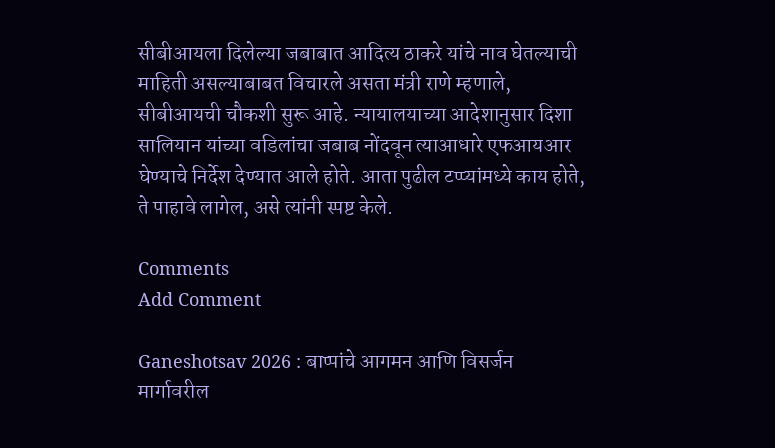सीबीआयला दिलेल्या जबाबात आदित्य ठाकरे यांचे नाव घेतल्याची माहिती असल्याबाबत विचारले असता मंत्री राणे म्हणाले, सीबीआयची चौकशी सुरू आहे. न्यायालयाच्या आदेशानुसार दिशा सालियान यांच्या वडिलांचा जबाब नोंदवून त्याआधारे एफआयआर घेण्याचे निर्देश देण्यात आले होते. आता पुढील टप्प्यांमध्ये काय होते, ते पाहावे लागेल, असे त्यांनी स्पष्ट केले.

Comments
Add Comment

Ganeshotsav 2026 : बाप्पांचे आगमन आणि विसर्जन मार्गावरील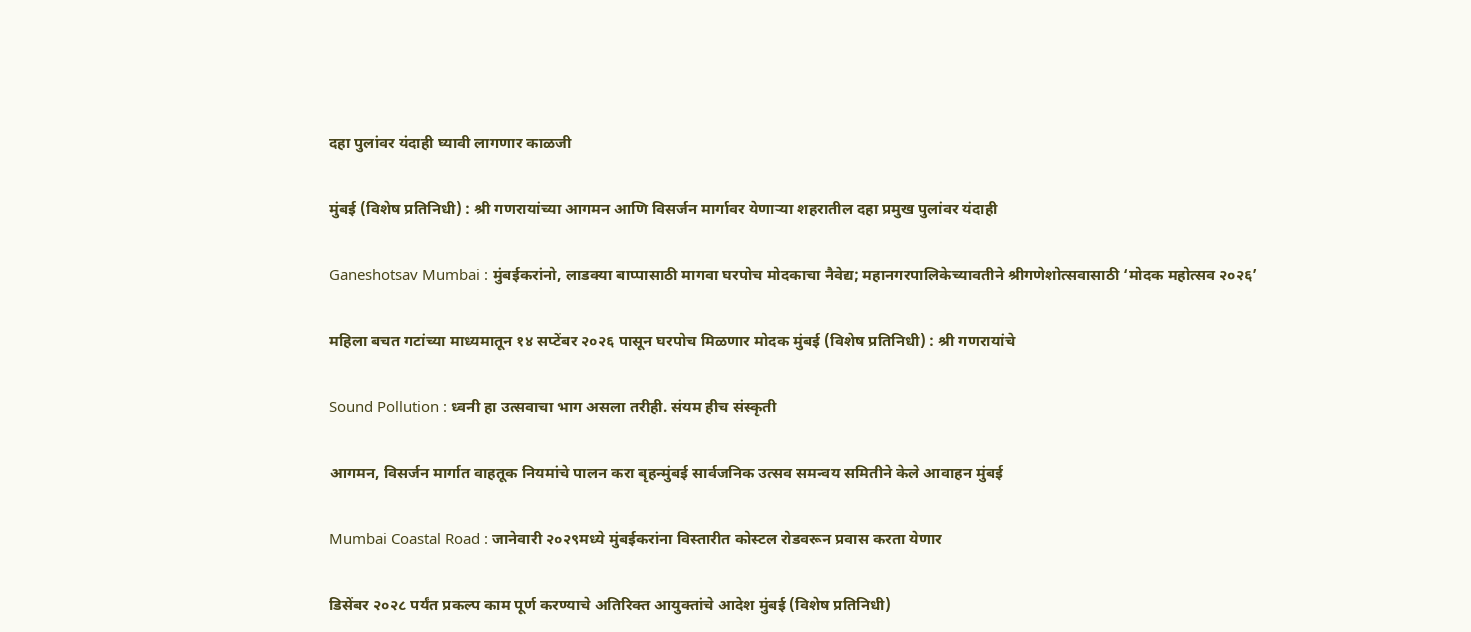दहा पुलांवर यंदाही घ्यावी लागणार काळजी

मुंबई (विशेष प्रतिनिधी) : श्री गणरायांच्या आगमन आणि विसर्जन मार्गावर येणाऱ्या शहरातील दहा प्रमुख पुलांवर यंदाही

Ganeshotsav Mumbai : मुंबईकरांनो, लाडक्या बाप्पासाठी मागवा घरपोच मोदकाचा नैवेद्य; महानगरपालिकेच्यावतीने श्रीगणेशोत्सवासाठी ‘मोदक महोत्सव २०२६’

महिला बचत गटांच्या माध्यमातून १४ सप्टेंबर २०२६ पासून घरपोच मिळणार मोदक मुंबई (विशेष प्रतिनिधी) : श्री गणरायांचे

Sound Pollution : ध्वनी हा उत्सवाचा भाग असला तरीही. संयम हीच संस्कृती

आगमन, विसर्जन मार्गात वाहतूक नियमांचे पालन करा बृहन्मुंबई सार्वजनिक उत्सव समन्वय समितीने केले आवाहन मुंबई

Mumbai Coastal Road : जानेवारी २०२९मध्ये मुंबईकरांना विस्तारीत कोस्टल रोडवरून प्रवास करता येणार

डिसेंबर २०२८ पर्यंत प्रकल्प काम पूर्ण करण्याचे अतिरिक्त आयुक्तांचे आदेश मुंबई (विशेष प्रतिनिधी)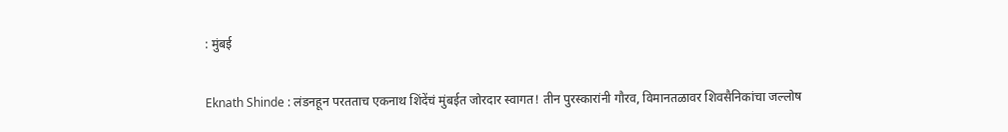: मुंबई

Eknath Shinde : लंडनहून परतताच एकनाथ शिंदेंचं मुंबईत जोरदार स्वागत! तीन पुरस्कारांनी गौरव, विमानतळावर शिवसैनिकांचा जल्लोष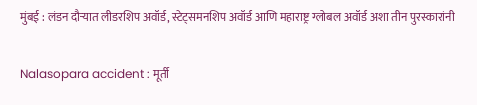मुंबई : लंडन दौऱ्यात लीडरशिप अवॉर्ड, स्टेट्समनशिप अवॉर्ड आणि महाराष्ट्र ग्लोबल अवॉर्ड अशा तीन पुरस्कारांनी

Nalasopara accident : मूर्ती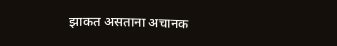झाकत असताना अचानक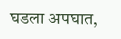घडला अपघात,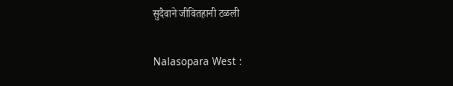सुदैवाने जीवितहानी टळली

Nalasopara West :